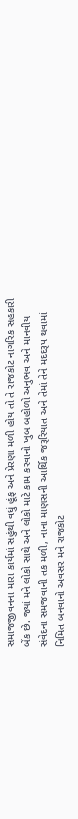સમાજજીવનના મારા કાર્યમાં સહુંથી વધું હૂંફ અને પ્રેરણા મળી હોય તો તે રાજકોટ નાગરિક સહકારી બેંક છે. જ્યાં મને લોકો સાથે અને લોકો માટે કામ કરવાનો ખુબ બહોળો અનુભવ અને માનવીય સંવેદના સમજવાની તક મળી, નાના માણસની આર્થિક જરૂરિયાત અને તેમાં તેને મદદરૂપ થવામાં નિમિત બનવાનો અવસર મને રાજકોટ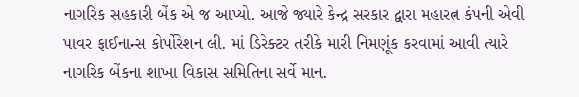નાગરિક સહકારી બેંક એ જ આપ્યો. આજે જ્યારે કેન્દ્ર સરકાર દ્વારા મહારત્ન કંપની એવી પાવર ફાઈનાન્સ કોર્પોરેશન લી. માં ડિરેક્ટર તરીકે મારી નિમણૂંક કરવામાં આવી ત્યારે નાગરિક બેંકના શાખા વિકાસ સમિતિના સર્વે માન.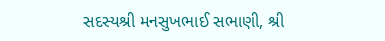સદસ્યશ્રી મનસુખભાઈ સભાણી, શ્રી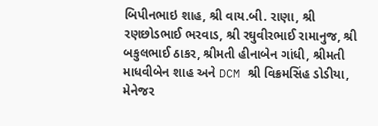બિપીનભાઇ શાહ, શ્રી વાય.બી. રાણા, શ્રી રણછોડભાઈ ભરવાડ, શ્રી રઘુવીરભાઈ રામાનુજ, શ્રી બકુલભાઈ ઠાકર, શ્રીમતી હીનાબેન ગાંધી, શ્રીમતી માધવીબેન શાહ અને DCM શ્રી વિક્રમસિંહ ડોડીયા, મેનેજર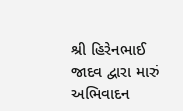શ્રી હિરેનભાઈ જાદવ દ્વારા મારું અભિવાદન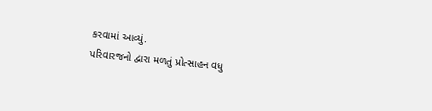કરવામાં આવ્યું.
પરિવારજનો દ્વારા મળતું પ્રોત્સાહન વધુ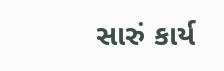સારું કાર્ય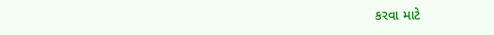કરવા માટે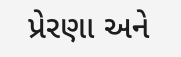પ્રેરણા અને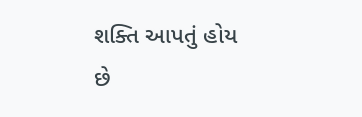શક્તિ આપતું હોય છે